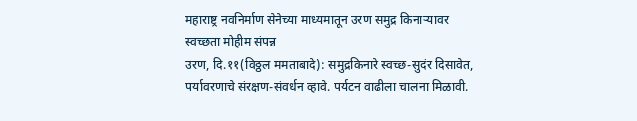महाराष्ट्र नवनिर्माण सेनेच्या माध्यमातून उरण समुद्र किनाऱ्यावर स्वच्छता मोहीम संपन्न
उरण, दि.११(विठ्ठल ममताबादे): समुद्रकिनारे स्वच्छ-सुदंर दिसावेत, पर्यावरणाचे संरक्षण-संवर्धन व्हावे. पर्यटन वाढीला चालना मिळावी.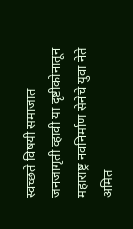स्वच्छते विषयी समाजात जनजागृती व्हावी या दृष्टीकोनातून महाराष्ट्र नवनिर्माण सेनेचे युवा नेते अमित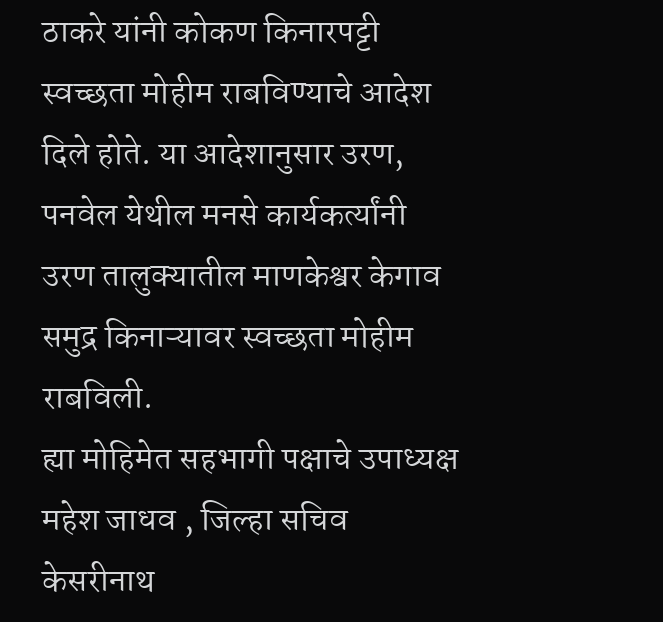ठाकरे यांनी कोकण किनारपट्टी स्वच्छता मोहीम राबविण्याचे आदेश दिले होते. या आदेशानुसार उरण, पनवेल येथील मनसे कार्यकर्त्यांनी उरण तालुक्यातील माणकेश्वर केगाव समुद्र किनाऱ्यावर स्वच्छता मोहीम राबविली.
ह्या मोहिमेत सहभागी पक्षाचे उपाध्यक्ष महेश जाधव , जिल्हा सचिव केसरीनाथ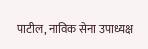पाटील, नाविक सेना उपाध्यक्ष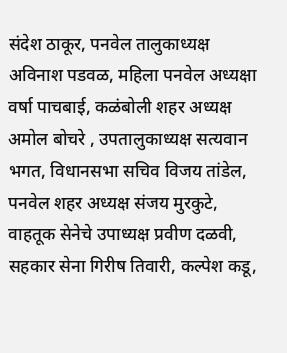संदेश ठाकूर, पनवेल तालुकाध्यक्ष अविनाश पडवळ, महिला पनवेल अध्यक्षा वर्षा पाचबाई, कळंबोली शहर अध्यक्ष अमोल बोचरे , उपतालुकाध्यक्ष सत्यवान भगत, विधानसभा सचिव विजय तांडेल, पनवेल शहर अध्यक्ष संजय मुरकुटे, वाहतूक सेनेचे उपाध्यक्ष प्रवीण दळवी, सहकार सेना गिरीष तिवारी, कल्पेश कडू,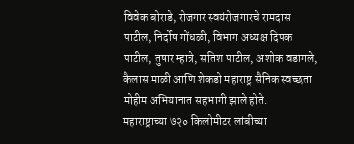विवेक बोराडे, रोजगार स्वयंरोजगारचे रामदास पाटील, निर्दोष गोंधळी, विभाग अध्यक्ष दिपक पाटील, तुषार म्हात्रे, सतिश पाटील, अशोक वडागले, कैलास माळी आणि शेकडो महाराष्ट्र सैनिक स्वच्छता मोहीम अभियानात सहभागी झाले होते.
महाराष्ट्राच्या ७२० किलोमीटर लांबीच्या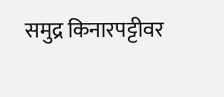समुद्र किनारपट्टीवर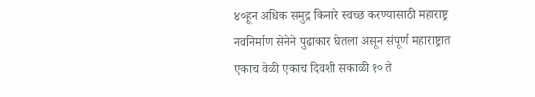४०हून अधिक समुद्र किनारे स्वच्छ करण्यासाठी महाराष्ट्र नवनिर्माण सेनेने पुढाकार घेतला असून संपूर्ण महाराष्ट्रात एकाच वेळी एकाच दिवशी सकाळी १० ते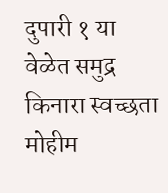दुपारी १ या वेळेत समुद्र किनारा स्वच्छता मोहीम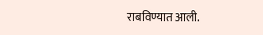राबविण्यात आली.